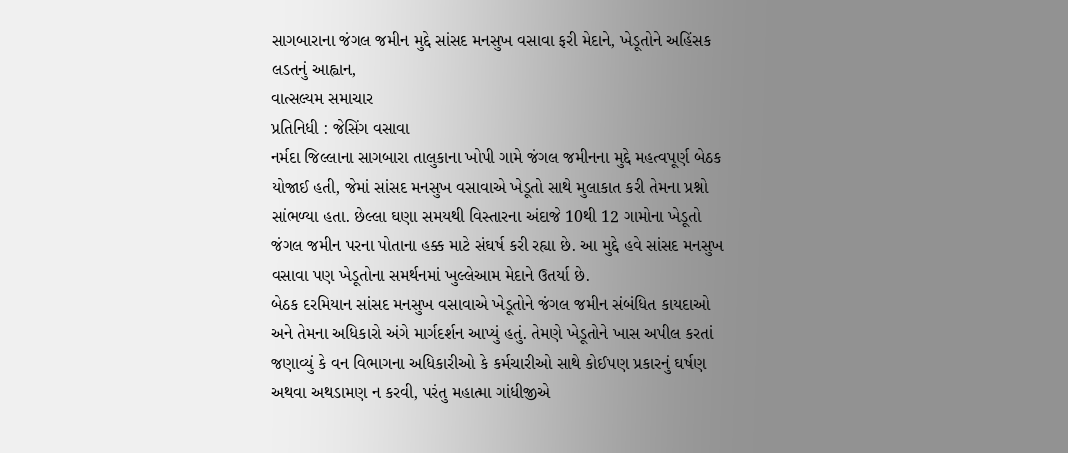સાગબારાના જંગલ જમીન મુદ્દે સાંસદ મનસુખ વસાવા ફરી મેદાને, ખેડૂતોને અહિંસક લડતનું આહ્વાન,
વાત્સલ્યમ સમાચાર
પ્રતિનિધી : જેસિંગ વસાવા
નર્મદા જિલ્લાના સાગબારા તાલુકાના ખોપી ગામે જંગલ જમીનના મુદ્દે મહત્વપૂર્ણ બેઠક યોજાઈ હતી, જેમાં સાંસદ મનસુખ વસાવાએ ખેડૂતો સાથે મુલાકાત કરી તેમના પ્રશ્નો સાંભળ્યા હતા. છેલ્લા ઘણા સમયથી વિસ્તારના અંદાજે 10થી 12 ગામોના ખેડૂતો જંગલ જમીન પરના પોતાના હક્ક માટે સંઘર્ષ કરી રહ્યા છે. આ મુદ્દે હવે સાંસદ મનસુખ વસાવા પણ ખેડૂતોના સમર્થનમાં ખુલ્લેઆમ મેદાને ઉતર્યા છે.
બેઠક દરમિયાન સાંસદ મનસુખ વસાવાએ ખેડૂતોને જંગલ જમીન સંબંધિત કાયદાઓ અને તેમના અધિકારો અંગે માર્ગદર્શન આપ્યું હતું. તેમણે ખેડૂતોને ખાસ અપીલ કરતાં જણાવ્યું કે વન વિભાગના અધિકારીઓ કે કર્મચારીઓ સાથે કોઈપણ પ્રકારનું ઘર્ષણ અથવા અથડામણ ન કરવી, પરંતુ મહાત્મા ગાંધીજીએ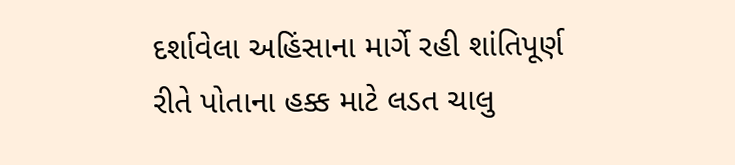દર્શાવેલા અહિંસાના માર્ગે રહી શાંતિપૂર્ણ રીતે પોતાના હક્ક માટે લડત ચાલુ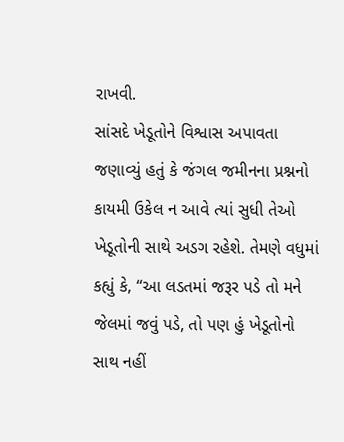રાખવી.
સાંસદે ખેડૂતોને વિશ્વાસ અપાવતા જણાવ્યું હતું કે જંગલ જમીનના પ્રશ્નનો કાયમી ઉકેલ ન આવે ત્યાં સુધી તેઓ ખેડૂતોની સાથે અડગ રહેશે. તેમણે વધુમાં કહ્યું કે, “આ લડતમાં જરૂર પડે તો મને જેલમાં જવું પડે, તો પણ હું ખેડૂતોનો સાથ નહીં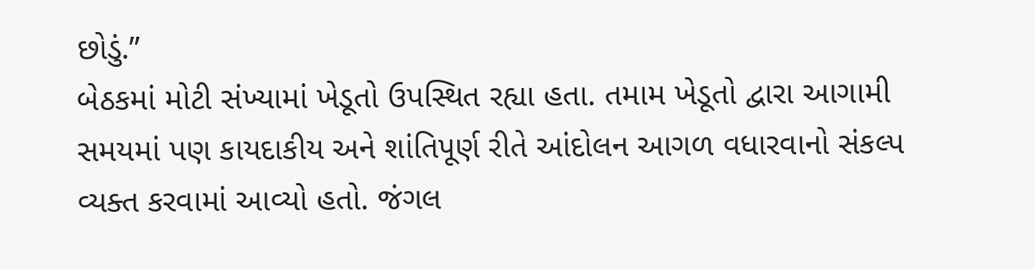છોડું.”
બેઠકમાં મોટી સંખ્યામાં ખેડૂતો ઉપસ્થિત રહ્યા હતા. તમામ ખેડૂતો દ્વારા આગામી સમયમાં પણ કાયદાકીય અને શાંતિપૂર્ણ રીતે આંદોલન આગળ વધારવાનો સંકલ્પ વ્યક્ત કરવામાં આવ્યો હતો. જંગલ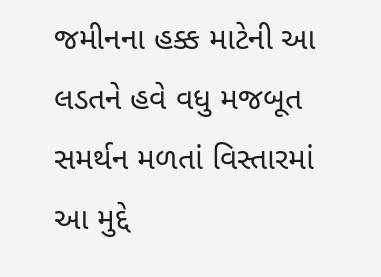જમીનના હક્ક માટેની આ લડતને હવે વધુ મજબૂત સમર્થન મળતાં વિસ્તારમાં આ મુદ્દે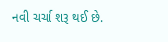નવી ચર્ચા શરૂ થઈ છે.